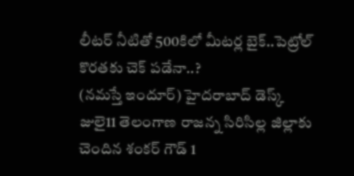లీటర్ నీటితో 500కిలో మీటర్ల బైక్..పెట్రోల్ కొరతకు చెక్ పడేనా..?
(నమస్తే ఇందూర్) హైదరాబాద్ డెస్క్ జులై11 తెలంగాణ రాజన్న సిరిసిల్ల జిల్లాకు చెందిన శంకర్ గౌడ్ 1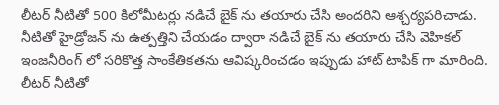లీటర్ నీటితో 500 కిలోమీటర్లు నడిచే బైక్ ను తయారు చేసి అందరిని ఆశ్చర్యపరిచాడు. నీటితో హైడ్రోజన్ ను ఉత్పత్తిని చేయడం ద్వారా నడిచే బైక్ ను తయారు చేసి వెహికల్ ఇంజనీరింగ్ లో సరికొత్త సాంకేతికతను ఆవిష్కరించడం ఇప్పుడు హాట్ టాపిక్ గా మారింది. లీటర్ నీటితో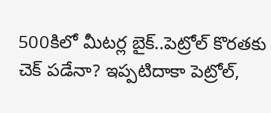500కిలో మీటర్ల బైక్..పెట్రోల్ కొరతకు చెక్ పడేనా? ఇప్పటిదాకా పెట్రోల్,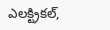ఎలక్ట్రికల్,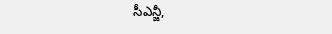సీఎన్జీ,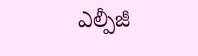ఎల్పీజీ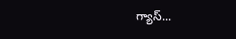గ్యాస్...